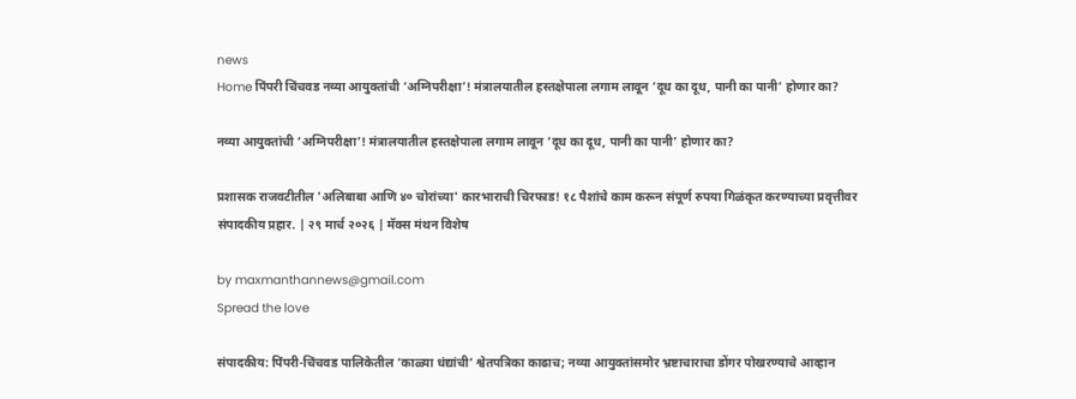news
Home पिंपरी चिंचवड नव्या आयुक्तांची ‘अग्निपरीक्षा’! मंत्रालयातील हस्तक्षेपाला लगाम लावून ‘दूध का दूध, पानी का पानी’ होणार का?

नव्या आयुक्तांची ‘अग्निपरीक्षा’! मंत्रालयातील हस्तक्षेपाला लगाम लावून ‘दूध का दूध, पानी का पानी’ होणार का?

प्रशासक राजवटीतील 'अलिबाबा आणि ४० चोरांच्या' कारभाराची चिरफाड! १८ पैशांचे काम करून संपूर्ण रुपया गिळंकृत करण्याच्या प्रवृत्तीवर संपादकीय प्रहार. | २९ मार्च २०२६ | मॅक्स मंथन विशेष

by maxmanthannews@gmail.com
Spread the love

संपादकीय: पिंपरी-चिंचवड पालिकेतील ‘काळ्या धंद्यांची’ श्वेतपत्रिका काढाच; नव्या आयुक्तांसमोर भ्रष्टाचाराचा डोंगर पोखरण्याचे आव्हान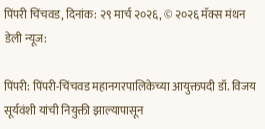पिंपरी चिंचवड, दिनांक: २९ मार्च २०२६, © २०२६ मॅक्स मंथन डेली न्यूज:

पिंपरी: पिंपरी-चिंचवड महानगरपालिकेच्या आयुक्तपदी डॉ. विजय सूर्यवंशी यांची नियुक्ती झाल्यापासून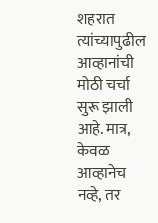शहरात त्यांच्यापुढील आव्हानांची मोठी चर्चा सुरू झाली आहे. मात्र, केवळ आव्हानेच नव्हे, तर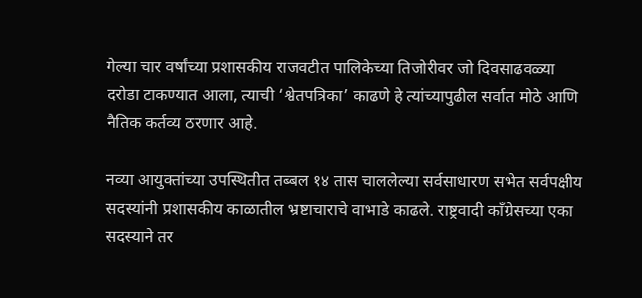गेल्या चार वर्षांच्या प्रशासकीय राजवटीत पालिकेच्या तिजोरीवर जो दिवसाढवळ्या दरोडा टाकण्यात आला, त्याची ‘श्वेतपत्रिका’ काढणे हे त्यांच्यापुढील सर्वात मोठे आणि नैतिक कर्तव्य ठरणार आहे.

नव्या आयुक्तांच्या उपस्थितीत तब्बल १४ तास चाललेल्या सर्वसाधारण सभेत सर्वपक्षीय सदस्यांनी प्रशासकीय काळातील भ्रष्टाचाराचे वाभाडे काढले. राष्ट्रवादी काँग्रेसच्या एका सदस्याने तर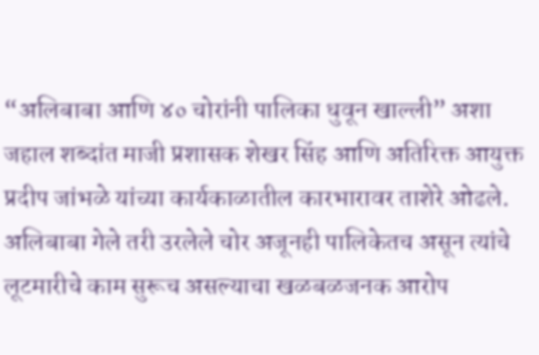“अलिबाबा आणि ४० चोरांनी पालिका धुवून खाल्ली” अशा जहाल शब्दांत माजी प्रशासक शेखर सिंह आणि अतिरिक्त आयुक्त प्रदीप जांभळे यांच्या कार्यकाळातील कारभारावर ताशेरे ओढले. अलिबाबा गेले तरी उरलेले चोर अजूनही पालिकेतच असून त्यांचे लूटमारीचे काम सुरूच असल्याचा खळबळजनक आरोप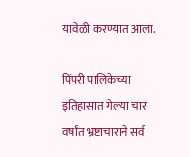यावेळी करण्यात आला.

पिंपरी पालिकेच्या इतिहासात गेल्या चार वर्षांत भ्रष्टाचाराने सर्व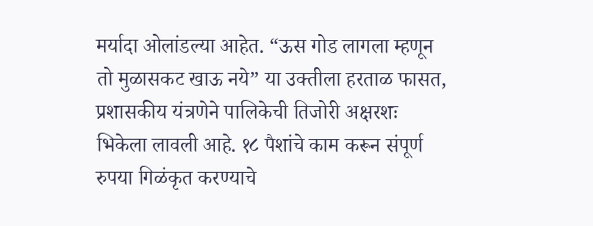मर्यादा ओलांडल्या आहेत. “ऊस गोड लागला म्हणून तो मुळासकट खाऊ नये” या उक्तीला हरताळ फासत, प्रशासकीय यंत्रणेने पालिकेची तिजोरी अक्षरशः भिकेला लावली आहे. १८ पैशांचे काम करून संपूर्ण रुपया गिळंकृत करण्याचे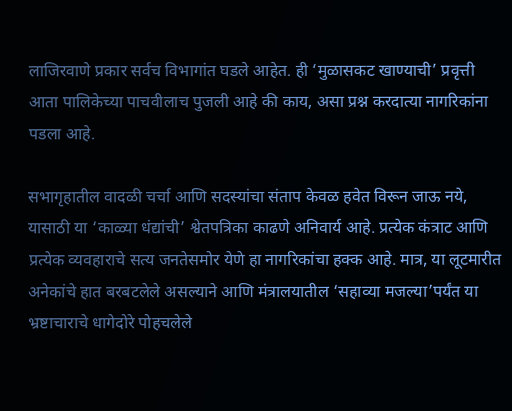लाजिरवाणे प्रकार सर्वच विभागांत घडले आहेत. ही ‘मुळासकट खाण्याची’ प्रवृत्ती आता पालिकेच्या पाचवीलाच पुजली आहे की काय, असा प्रश्न करदात्या नागरिकांना पडला आहे.

सभागृहातील वादळी चर्चा आणि सदस्यांचा संताप केवळ हवेत विरून जाऊ नये, यासाठी या ‘काळ्या धंद्यांची’ श्वेतपत्रिका काढणे अनिवार्य आहे. प्रत्येक कंत्राट आणि प्रत्येक व्यवहाराचे सत्य जनतेसमोर येणे हा नागरिकांचा हक्क आहे. मात्र, या लूटमारीत अनेकांचे हात बरबटलेले असल्याने आणि मंत्रालयातील ‘सहाव्या मजल्या’पर्यंत या भ्रष्टाचाराचे धागेदोरे पोहचलेले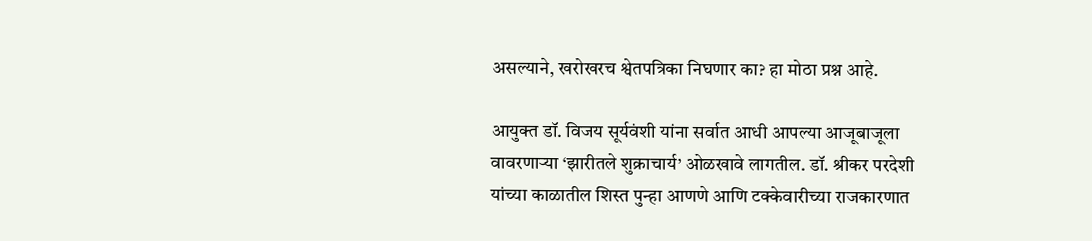असल्याने, खरोखरच श्वेतपत्रिका निघणार का? हा मोठा प्रश्न आहे.

आयुक्त डॉ. विजय सूर्यवंशी यांना सर्वात आधी आपल्या आजूबाजूला वावरणाऱ्या ‘झारीतले शुक्राचार्य’ ओळखावे लागतील. डॉ. श्रीकर परदेशी यांच्या काळातील शिस्त पुन्हा आणणे आणि टक्केवारीच्या राजकारणात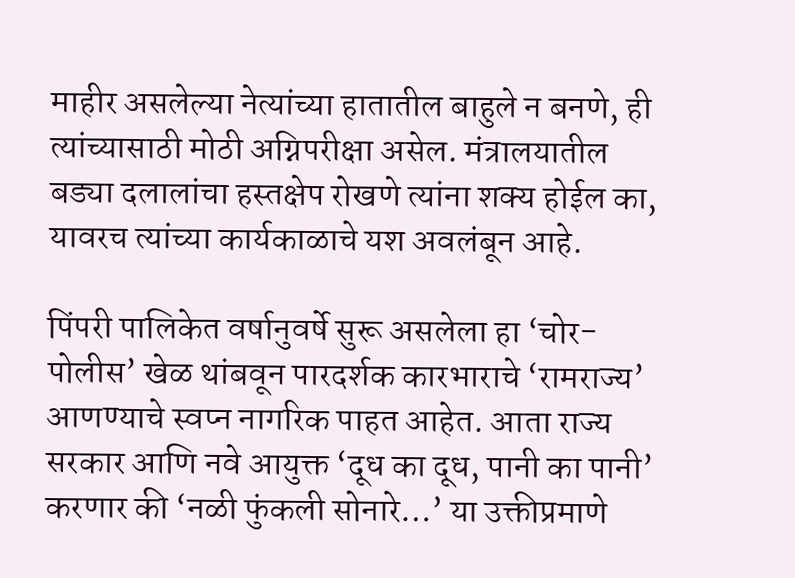माहीर असलेल्या नेत्यांच्या हातातील बाहुले न बनणे, ही त्यांच्यासाठी मोठी अग्निपरीक्षा असेल. मंत्रालयातील बड्या दलालांचा हस्तक्षेप रोखणे त्यांना शक्य होईल का, यावरच त्यांच्या कार्यकाळाचे यश अवलंबून आहे.

पिंपरी पालिकेत वर्षानुवर्षे सुरू असलेला हा ‘चोर-पोलीस’ खेळ थांबवून पारदर्शक कारभाराचे ‘रामराज्य’ आणण्याचे स्वप्न नागरिक पाहत आहेत. आता राज्य सरकार आणि नवे आयुक्त ‘दूध का दूध, पानी का पानी’ करणार की ‘नळी फुंकली सोनारे…’ या उक्तीप्रमाणे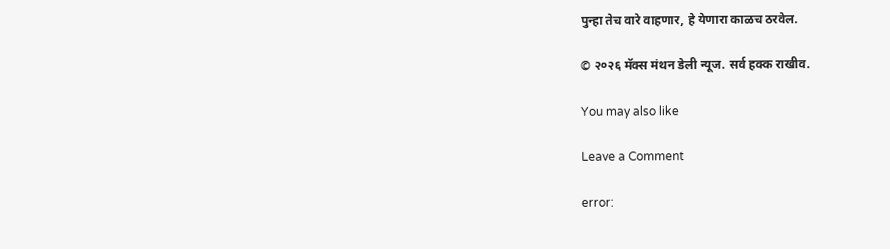पुन्हा तेच वारे वाहणार, हे येणारा काळच ठरवेल.

© २०२६ मॅक्स मंथन डेली न्यूज. सर्व हक्क राखीव.

You may also like

Leave a Comment

error: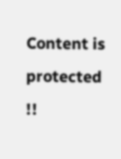Content is protected !!